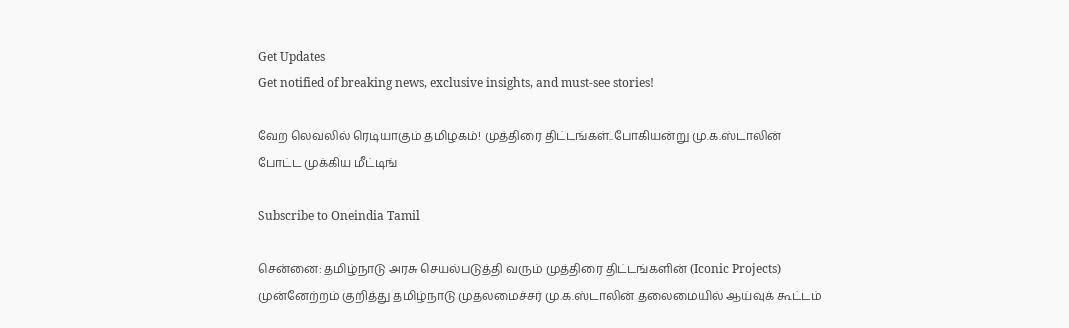Get Updates
Get notified of breaking news, exclusive insights, and must-see stories!

வேற லெவலில் ரெடியாகும் தமிழகம்! முத்திரை திட்டங்கள்..போகியன்று மு.க.ஸ்டாலின் போட்ட முக்கிய மீட்டிங்

Subscribe to Oneindia Tamil

சென்னை: தமிழ்நாடு அரசு செயல்படுத்தி வரும் முத்திரை திட்டங்களின் (Iconic Projects) முன்னேற்றம் குறித்து தமிழ்நாடு முதலமைச்சர் மு.க.ஸ்டாலின் தலைமையில் ஆய்வுக் கூட்டம்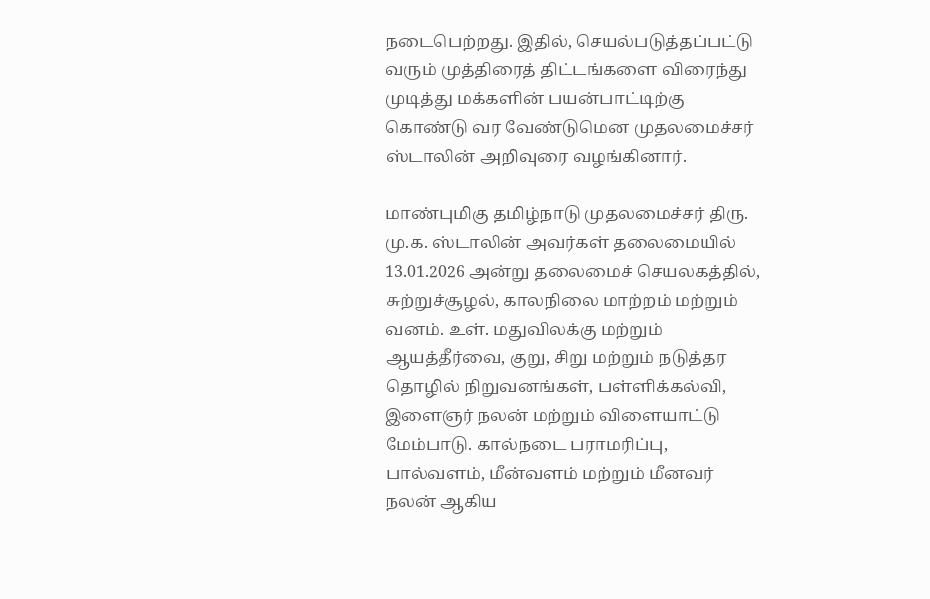நடைபெற்றது. இதில், செயல்படுத்தப்பட்டு வரும் முத்திரைத் திட்டங்களை விரைந்து முடித்து மக்களின் பயன்பாட்டிற்கு கொண்டு வர வேண்டுமென முதலமைச்சர் ஸ்டாலின் அறிவுரை வழங்கினார்.

மாண்புமிகு தமிழ்நாடு முதலமைச்சர் திரு. மு.க. ஸ்டாலின் அவர்கள் தலைமையில் 13.01.2026 அன்று தலைமைச் செயலகத்தில், சுற்றுச்சூழல், காலநிலை மாற்றம் மற்றும் வனம். உள். மதுவிலக்கு மற்றும் ஆயத்தீர்வை, குறு, சிறு மற்றும் நடுத்தர தொழில் நிறுவனங்கள், பள்ளிக்கல்வி, இளைஞர் நலன் மற்றும் விளையாட்டு மேம்பாடு. கால்நடை பராமரிப்பு, பால்வளம், மீன்வளம் மற்றும் மீனவர் நலன் ஆகிய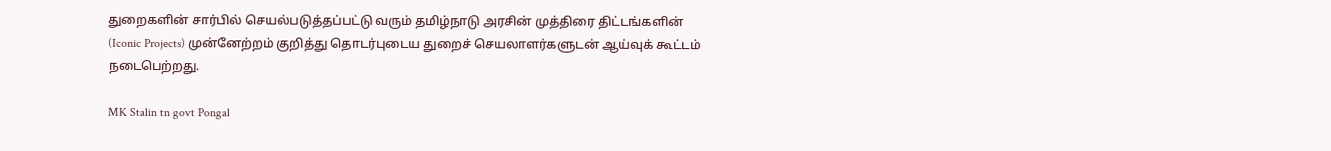துறைகளின் சார்பில் செயல்படுத்தப்பட்டு வரும் தமிழ்நாடு அரசின் முத்திரை திட்டங்களின் (Iconic Projects) முன்னேற்றம் குறித்து தொடர்புடைய துறைச் செயலாளர்களுடன் ஆய்வுக் கூட்டம் நடைபெற்றது.

MK Stalin tn govt Pongal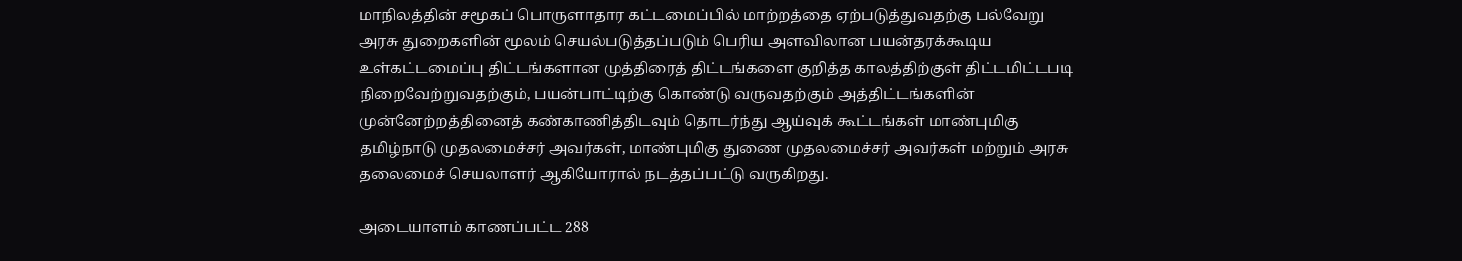மாநிலத்தின் சமூகப் பொருளாதார கட்டமைப்பில் மாற்றத்தை ஏற்படுத்துவதற்கு பல்வேறு அரசு துறைகளின் மூலம் செயல்படுத்தப்படும் பெரிய அளவிலான பயன்தரக்கூடிய உள்கட்டமைப்பு திட்டங்களான முத்திரைத் திட்டங்களை குறித்த காலத்திற்குள் திட்டமிட்டபடி நிறைவேற்றுவதற்கும், பயன்பாட்டிற்கு கொண்டு வருவதற்கும் அத்திட்டங்களின் முன்னேற்றத்தினைத் கண்காணித்திடவும் தொடர்ந்து ஆய்வுக் கூட்டங்கள் மாண்புமிகு தமிழ்நாடு முதலமைச்சர் அவர்கள், மாண்புமிகு துணை முதலமைச்சர் அவர்கள் மற்றும் அரசு தலைமைச் செயலாளர் ஆகியோரால் நடத்தப்பட்டு வருகிறது.

அடையாளம் காணப்பட்ட 288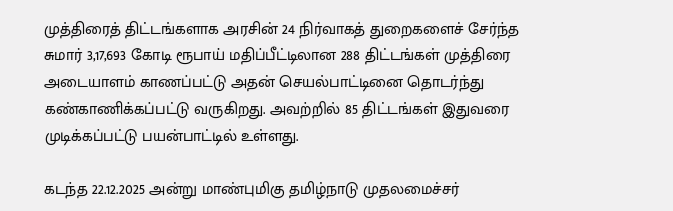முத்திரைத் திட்டங்களாக அரசின் 24 நிர்வாகத் துறைகளைச் சேர்ந்த சுமார் 3,17,693 கோடி ரூபாய் மதிப்பீட்டிலான 288 திட்டங்கள் முத்திரை அடையாளம் காணப்பட்டு அதன் செயல்பாட்டினை தொடர்ந்து கண்காணிக்கப்பட்டு வருகிறது. அவற்றில் 85 திட்டங்கள் இதுவரை முடிக்கப்பட்டு பயன்பாட்டில் உள்ளது.

கடந்த 22.12.2025 அன்று மாண்புமிகு தமிழ்நாடு முதலமைச்சர்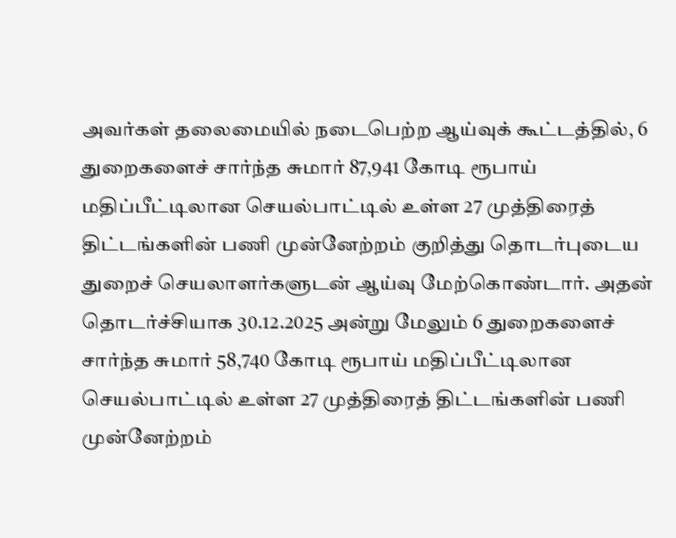அவர்கள் தலைமையில் நடைபெற்ற ஆய்வுக் கூட்டத்தில், 6 துறைகளைச் சார்ந்த சுமார் 87,941 கோடி ரூபாய் மதிப்பீட்டிலான செயல்பாட்டில் உள்ள 27 முத்திரைத் திட்டங்களின் பணி முன்னேற்றம் குறித்து தொடர்புடைய துறைச் செயலாளர்களுடன் ஆய்வு மேற்கொண்டார். அதன் தொடர்ச்சியாக 30.12.2025 அன்று மேலும் 6 துறைகளைச் சார்ந்த சுமார் 58,740 கோடி ரூபாய் மதிப்பீட்டிலான செயல்பாட்டில் உள்ள 27 முத்திரைத் திட்டங்களின் பணி முன்னேற்றம்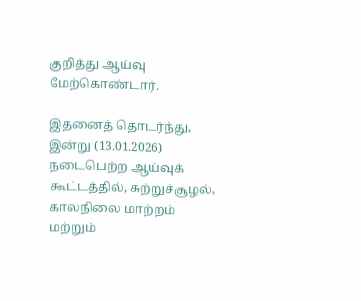குறித்து ஆய்வு மேற்கொண்டார்.

இதனைத் தொடர்ந்து, இன்று (13.01.2026) நடைபெற்ற ஆய்வுக் கூட்டத்தில், சுற்றுச்சூழல், காலநிலை மாற்றம் மற்றும்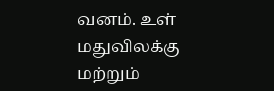வனம். உள் மதுவிலக்கு மற்றும்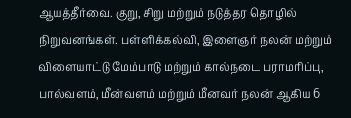ஆயத்தீர்வை. குறு, சிறு மற்றும் நடுத்தர தொழில் நிறுவனங்கள். பள்ளிக்கல்வி, இளைஞர் நலன் மற்றும் விளையாட்டு மேம்பாடு மற்றும் கால்நடை பராமரிப்பு, பால்வளம், மீன்வளம் மற்றும் மீனவர் நலன் ஆகிய 6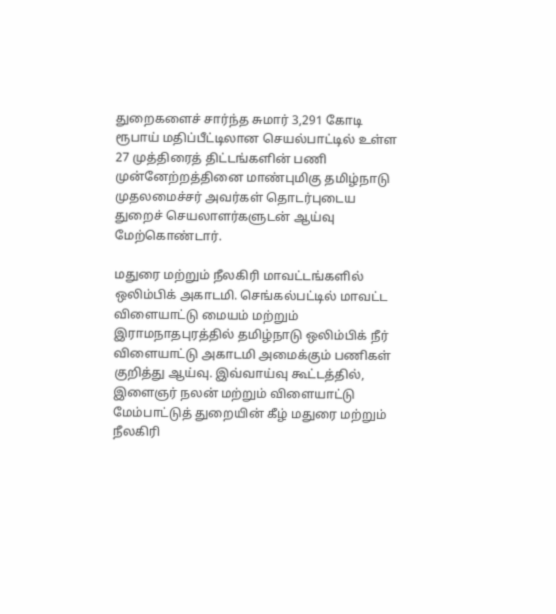துறைகளைச் சார்ந்த சுமார் 3,291 கோடி ரூபாய் மதிப்பீட்டிலான செயல்பாட்டில் உள்ள 27 முத்திரைத் திட்டங்களின் பணி முன்னேற்றத்தினை மாண்புமிகு தமிழ்நாடு முதலமைச்சர் அவர்கள் தொடர்புடைய துறைச் செயலாளர்களுடன் ஆய்வு மேற்கொண்டார்.

மதுரை மற்றும் நீலகிரி மாவட்டங்களில் ஒலிம்பிக் அகாடமி. செங்கல்பட்டில் மாவட்ட விளையாட்டு மையம் மற்றும் இராமநாதபுரத்தில் தமிழ்நாடு ஒலிம்பிக் நீர் விளையாட்டு அகாடமி அமைக்கும் பணிகள் குறித்து ஆய்வு. இவ்வாய்வு கூட்டத்தில், இளைஞர் நலன் மற்றும் விளையாட்டு மேம்பாட்டுத் துறையின் கீழ் மதுரை மற்றும் நீலகிரி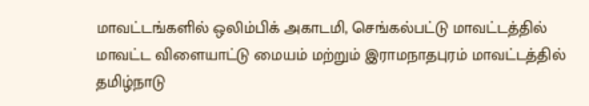மாவட்டங்களில் ஒலிம்பிக் அகாடமி, செங்கல்பட்டு மாவட்டத்தில் மாவட்ட விளையாட்டு மையம் மற்றும் இராமநாதபுரம் மாவட்டத்தில் தமிழ்நாடு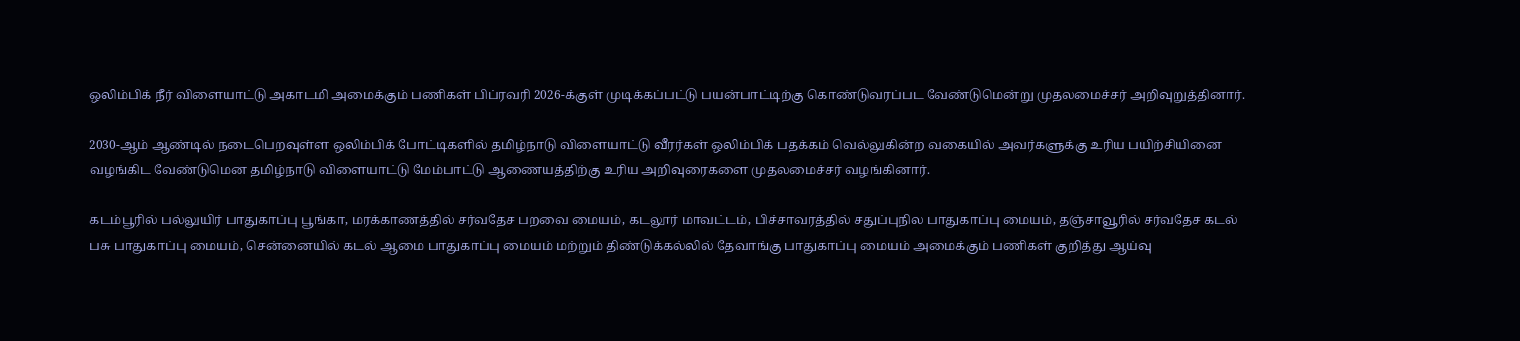ஒலிம்பிக் நீர் விளையாட்டு அகாடமி அமைக்கும் பணிகள் பிப்ரவரி 2026-க்குள் முடிக்கப்பட்டு பயன்பாட்டிற்கு கொண்டுவரப்பட வேண்டுமென்று முதலமைச்சர் அறிவுறுத்தினார்.

2030-ஆம் ஆண்டில் நடைபெறவுள்ள ஒலிம்பிக் போட்டிகளில் தமிழ்நாடு விளையாட்டு வீரர்கள் ஒலிம்பிக் பதக்கம் வெல்லுகின்ற வகையில் அவர்களுக்கு உரிய பயிற்சியினை வழங்கிட வேண்டுமென தமிழ்நாடு விளையாட்டு மேம்பாட்டு ஆணையத்திற்கு உரிய அறிவுரைகளை முதலமைச்சர் வழங்கினார்.

கடம்பூரில் பல்லுயிர் பாதுகாப்பு பூங்கா, மரக்காணத்தில் சர்வதேச பறவை மையம், கடலூர் மாவட்டம், பிச்சாவரத்தில் சதுப்புநில பாதுகாப்பு மையம், தஞ்சாவூரில் சர்வதேச கடல் பசு பாதுகாப்பு மையம், சென்னையில் கடல் ஆமை பாதுகாப்பு மையம் மற்றும் திண்டுக்கல்லில் தேவாங்கு பாதுகாப்பு மையம் அமைக்கும் பணிகள் குறித்து ஆய்வு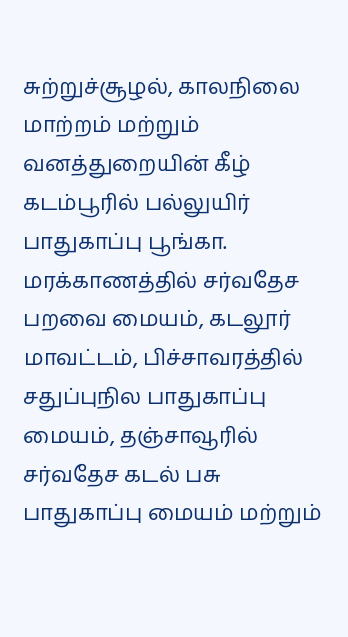சுற்றுச்சூழல், காலநிலை மாற்றம் மற்றும் வனத்துறையின் கீழ் கடம்பூரில் பல்லுயிர் பாதுகாப்பு பூங்கா. மரக்காணத்தில் சர்வதேச பறவை மையம், கடலூர் மாவட்டம், பிச்சாவரத்தில் சதுப்புநில பாதுகாப்பு மையம், தஞ்சாவூரில் சர்வதேச கடல் பசு பாதுகாப்பு மையம் மற்றும்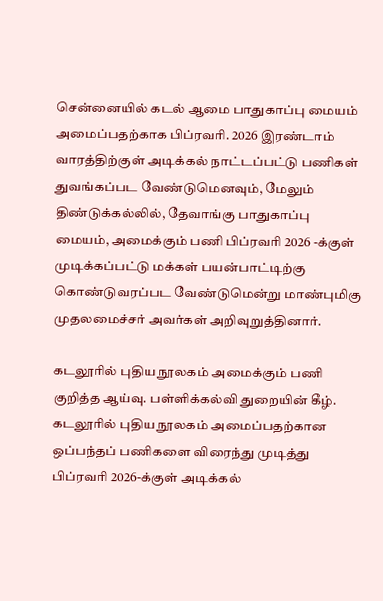சென்னையில் கடல் ஆமை பாதுகாப்பு மையம் அமைப்பதற்காக பிப்ரவரி. 2026 இரண்டாம் வாரத்திற்குள் அடிக்கல் நாட்டப்பட்டு பணிகள் துவங்கப்பட வேண்டுமெனவும், மேலும் திண்டுக்கல்லில், தேவாங்கு பாதுகாப்பு மையம், அமைக்கும் பணி பிப்ரவரி 2026 -க்குள் முடிக்கப்பட்டு மக்கள் பயன்பாட்டிற்கு கொண்டுவரப்பட வேண்டுமென்று மாண்புமிகு முதலமைச்சர் அவர்கள் அறிவுறுத்தினார்.

கடலூரில் புதிய நூலகம் அமைக்கும் பணி குறித்த ஆய்வு. பள்ளிக்கல்வி துறையின் கீழ். கடலூரில் புதிய நூலகம் அமைப்பதற்கான ஒப்பந்தப் பணிகளை விரைந்து முடித்து பிப்ரவரி 2026-க்குள் அடிக்கல்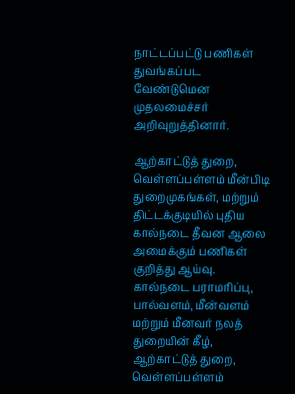நாட்டப்பட்டு பணிகள் துவங்கப்பட வேண்டுமென முதலமைச்சர் அறிவுறுத்தினார்.

ஆற்காட்டுத் துறை, வெள்ளப்பள்ளம் மீன்பிடி துறைமுகங்கள், மற்றும் திட்டக்குடியில் புதிய கால்நடை தீவன ஆலை அமைக்கும் பணிகள் குறித்து ஆய்வு. கால்நடை பராமரிப்பு, பால்வளம், மீன்வளம் மற்றும் மீனவர் நலத் துறையின் கீழ், ஆற்காட்டுத் துறை, வெள்ளப்பள்ளம்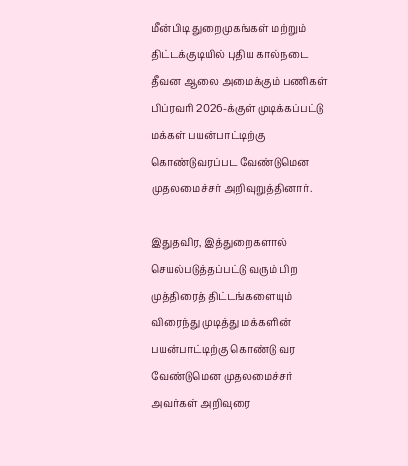மீன்பிடி துறைமுகங்கள் மற்றும் திட்டக்குடியில் புதிய கால்நடை தீவன ஆலை அமைக்கும் பணிகள் பிப்ரவரி 2026-க்குள் முடிக்கப்பட்டு மக்கள் பயன்பாட்டிற்கு கொண்டுவரப்பட வேண்டுமென முதலமைச்சர் அறிவுறுத்தினார்.

இதுதவிர, இத்துறைகளால் செயல்படுத்தப்பட்டு வரும் பிற முத்திரைத் திட்டங்களையும் விரைந்து முடித்து மக்களின் பயன்பாட்டிற்கு கொண்டு வர வேண்டுமென முதலமைச்சர் அவர்கள் அறிவுரை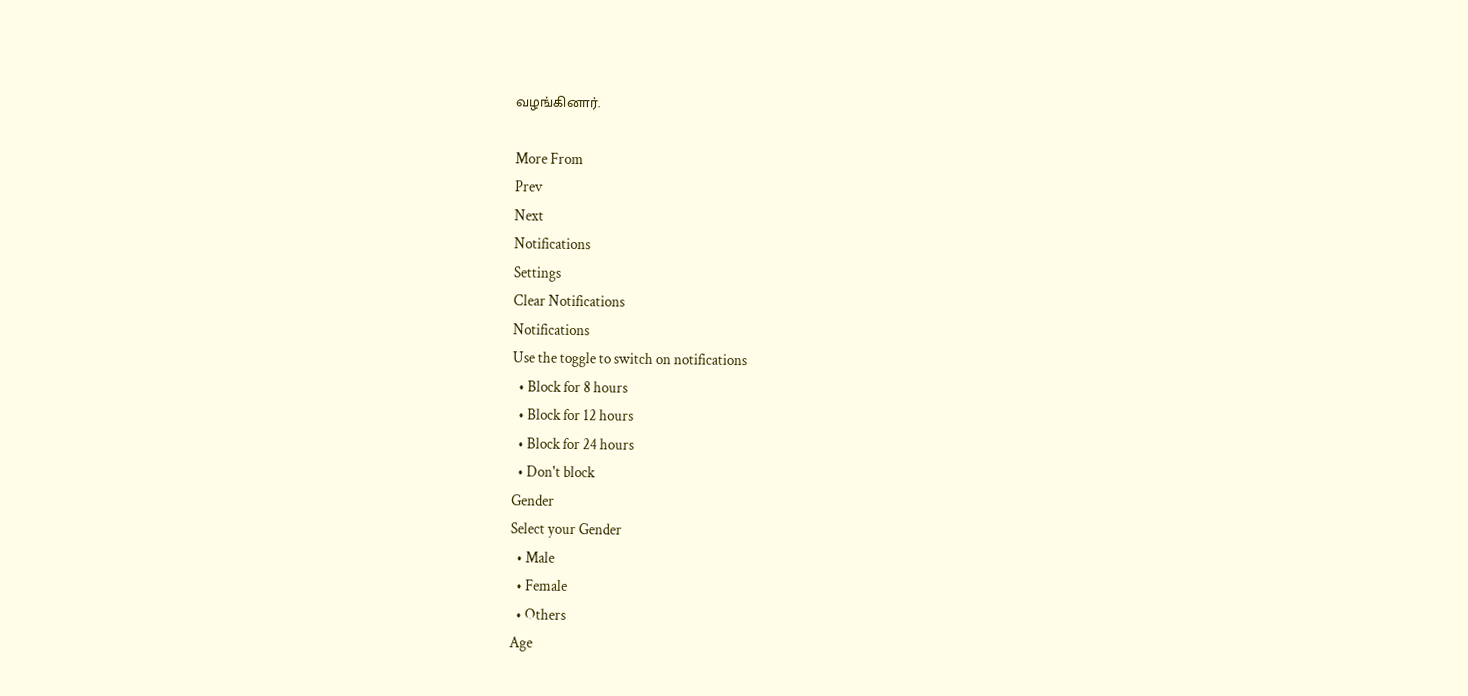வழங்கினார்.

More From
Prev
Next
Notifications
Settings
Clear Notifications
Notifications
Use the toggle to switch on notifications
  • Block for 8 hours
  • Block for 12 hours
  • Block for 24 hours
  • Don't block
Gender
Select your Gender
  • Male
  • Female
  • Others
Age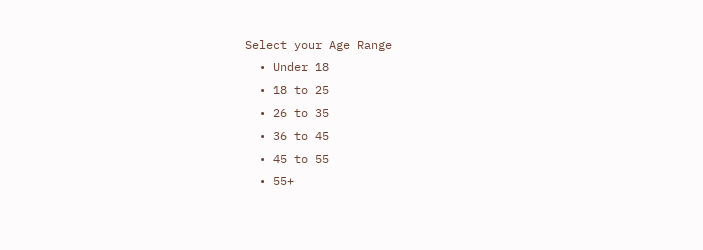Select your Age Range
  • Under 18
  • 18 to 25
  • 26 to 35
  • 36 to 45
  • 45 to 55
  • 55+